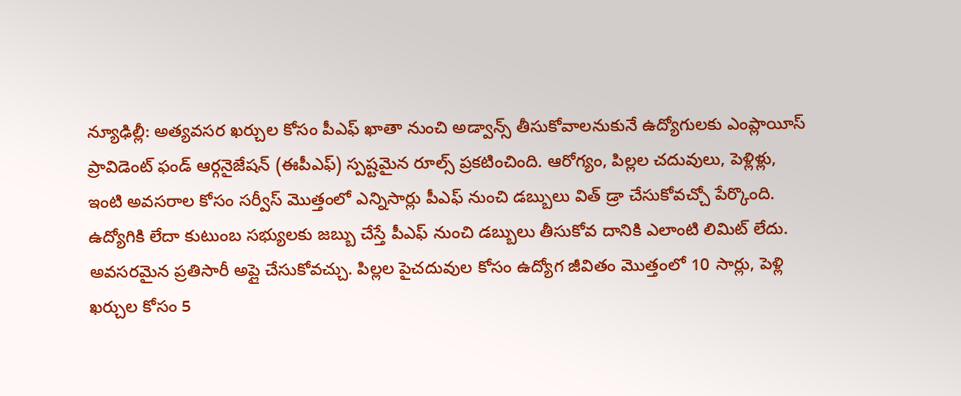న్యూఢిల్లీ: అత్యవసర ఖర్చుల కోసం పీఎఫ్ ఖాతా నుంచి అడ్వాన్స్ తీసుకోవాలనుకునే ఉద్యోగులకు ఎంప్లాయీస్ ప్రావిడెంట్ ఫండ్ ఆర్గనైజేషన్ (ఈపీఎఫ్) స్పష్టమైన రూల్స్ ప్రకటించింది. ఆరోగ్యం, పిల్లల చదువులు, పెళ్లిళ్లు, ఇంటి అవసరాల కోసం సర్వీస్ మొత్తంలో ఎన్నిసార్లు పీఎఫ్ నుంచి డబ్బులు విత్ డ్రా చేసుకోవచ్చో పేర్కొంది.
ఉద్యోగికి లేదా కుటుంబ సభ్యులకు జబ్బు చేస్తే పీఎఫ్ నుంచి డబ్బులు తీసుకోవ దానికి ఎలాంటి లిమిట్ లేదు. అవసరమైన ప్రతిసారీ అప్లై చేసుకోవచ్చు. పిల్లల పైచదువుల కోసం ఉద్యోగ జీవితం మొత్తంలో 10 సార్లు, పెళ్లి ఖర్చుల కోసం 5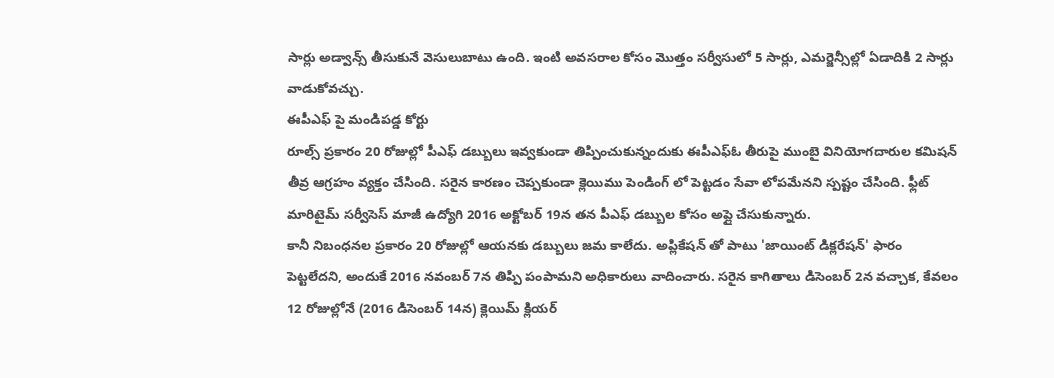సార్లు అడ్వాన్స్ తీసుకునే వెసులుబాటు ఉంది. ఇంటి అవసరాల కోసం మొత్తం సర్వీసులో 5 సార్లు, ఎమర్జెన్సీల్లో ఏడాదికి 2 సార్లు వాడుకోవచ్చు.
ఈపీఎఫ్ పై మండిపడ్డ కోర్టు
రూల్స్ ప్రకారం 20 రోజుల్లో పీఎఫ్ డబ్బులు ఇవ్వకుండా తిప్పించుకున్నందుకు ఈపీఎఫ్ఓ తీరుపై ముంబై వినియోగదారుల కమిషన్ తీవ్ర ఆగ్రహం వ్యక్తం చేసింది. సరైన కారణం చెప్పకుండా క్లెయిము పెండింగ్ లో పెట్టడం సేవా లోపమేనని స్పష్టం చేసింది. ఫ్లీట్ మారిటైమ్ సర్వీసెస్ మాజీ ఉద్యోగి 2016 అక్టోబర్ 19న తన పీఎఫ్ డబ్బుల కోసం అప్లై చేసుకున్నారు.
కానీ నిబంధనల ప్రకారం 20 రోజుల్లో ఆయనకు డబ్బులు జమ కాలేదు. అప్లికేషన్ తో పాటు 'జాయింట్ డిక్లరేషన్' ఫారం పెట్టలేదని, అందుకే 2016 నవంబర్ 7న తిప్పి పంపామని అధికారులు వాదించారు. సరైన కాగితాలు డిసెంబర్ 2న వచ్చాక, కేవలం 12 రోజుల్లోనే (2016 డిసెంబర్ 14న) క్లెయిమ్ క్లియర్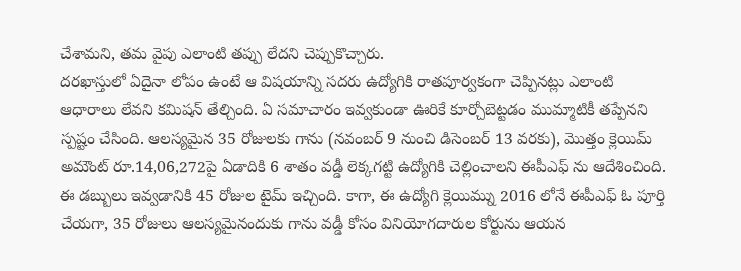చేశామని, తమ వైపు ఎలాంటి తప్పు లేదని చెప్పుకొచ్చారు.
దరఖాస్తులో ఏదైనా లోపం ఉంటే ఆ విషయాన్ని సదరు ఉద్యోగికి రాతపూర్వకంగా చెప్పినట్లు ఎలాంటి ఆధారాలు లేవని కమిషన్ తేల్చింది. ఏ సమాచారం ఇవ్వకుండా ఊరికే కూర్చోబెట్టడం ముమ్మాటికీ తప్పేనని స్పష్టం చేసింది. ఆలస్యమైన 35 రోజులకు గాను (నవంబర్ 9 నుంచి డిసెంబర్ 13 వరకు), మొత్తం క్లెయిమ్ అమౌంట్ రూ.14,06,272పై ఏడాదికి 6 శాతం వడ్డీ లెక్కగట్టి ఉద్యోగికి చెల్లించాలని ఈపీఎఫ్ ను ఆదేశించింది.
ఈ డబ్బులు ఇవ్వడానికి 45 రోజుల టైమ్ ఇచ్చింది. కాగా, ఈ ఉద్యోగి క్లెయిమ్ను 2016 లోనే ఈపీఎఫ్ ఓ పూర్తి చేయగా, 35 రోజులు ఆలస్యమైనందుకు గాను వడ్డీ కోసం వినియోగదారుల కోర్టును ఆయన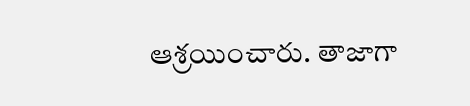ఆశ్రయించారు. తాజాగా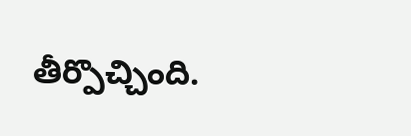తీర్పొచ్చింది.